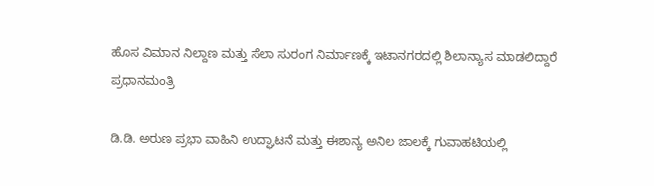ಹೊಸ ವಿಮಾನ ನಿಲ್ದಾಣ ಮತ್ತು ಸೆಲಾ ಸುರಂಗ ನಿರ್ಮಾಣಕ್ಕೆ ಇಟಾನಗರದಲ್ಲಿ ಶಿಲಾನ್ಯಾಸ ಮಾಡಲಿದ್ದಾರೆ ಪ್ರಧಾನಮಂತ್ರಿ

ಡಿ.ಡಿ. ಅರುಣ ಪ್ರಭಾ ವಾಹಿನಿ ಉದ್ಘಾಟನೆ ಮತ್ತು ಈಶಾನ್ಯ ಅನಿಲ ಜಾಲಕ್ಕೆ ಗುವಾಹಟಿಯಲ್ಲಿ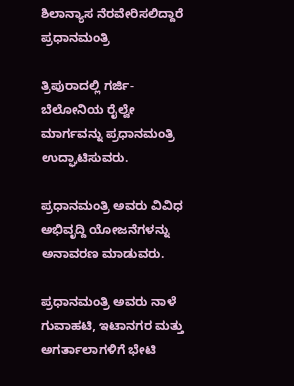ಶಿಲಾನ್ಯಾಸ ನೆರವೇರಿಸಲಿದ್ದಾರೆ ಪ್ರಧಾನಮಂತ್ರಿ

ತ್ರಿಪುರಾದಲ್ಲಿ ಗರ್ಜಿ-ಬೆಲೋನಿಯ ರೈಲ್ವೇ ಮಾರ್ಗವನ್ನು ಪ್ರಧಾನಮಂತ್ರಿ ಉದ್ಘಾಟಿಸುವರು.

ಪ್ರಧಾನಮಂತ್ರಿ ಅವರು ವಿವಿಧ ಅಭಿವೃದ್ದಿ ಯೋಜನೆಗಳನ್ನು ಅನಾವರಣ ಮಾಡುವರು.

ಪ್ರಧಾನಮಂತ್ರಿ ಅವರು ನಾಳೆ ಗುವಾಹಟಿ, ಇಟಾನಗರ ಮತ್ತು ಅಗರ್ತಾಲಾಗಳಿಗೆ ಭೇಟಿ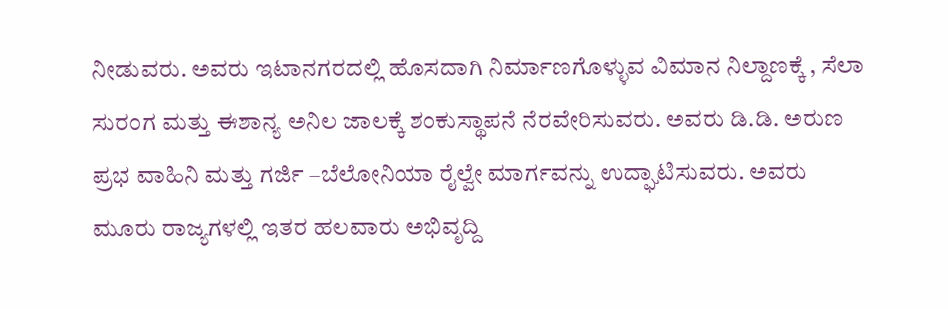ನೀಡುವರು. ಅವರು ಇಟಾನಗರದಲ್ಲಿ ಹೊಸದಾಗಿ ನಿರ್ಮಾಣಗೊಳ್ಳುವ ವಿಮಾನ ನಿಲ್ದಾಣಕ್ಕೆ , ಸೆಲಾ ಸುರಂಗ ಮತ್ತು ಈಶಾನ್ಯ ಅನಿಲ ಜಾಲಕ್ಕೆ ಶಂಕುಸ್ಥಾಪನೆ ನೆರವೇರಿಸುವರು. ಅವರು ಡಿ.ಡಿ. ಅರುಣ ಪ್ರಭ ವಾಹಿನಿ ಮತ್ತು ಗರ್ಜಿ –ಬೆಲೋನಿಯಾ ರೈಲ್ವೇ ಮಾರ್ಗವನ್ನು ಉದ್ಘಾಟಿಸುವರು. ಅವರು ಮೂರು ರಾಜ್ಯಗಳಲ್ಲಿ ಇತರ ಹಲವಾರು ಅಭಿವೃದ್ದಿ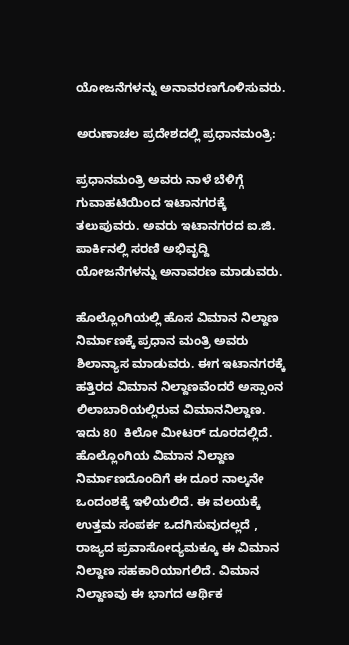ಯೋಜನೆಗಳನ್ನು ಅನಾವರಣಗೊಳಿಸುವರು.

ಅರುಣಾಚಲ ಪ್ರದೇಶದಲ್ಲಿ ಪ್ರಧಾನಮಂತ್ರಿ:

ಪ್ರಧಾನಮಂತ್ರಿ ಅವರು ನಾಳೆ ಬೆಳಿಗ್ಗೆ ಗುವಾಹಟಿಯಿಂದ ಇಟಾನಗರಕ್ಕೆ ತಲುಪುವರು. ಅವರು ಇಟಾನಗರದ ಐ.ಜಿ. ಪಾರ್ಕಿನಲ್ಲಿ ಸರಣಿ ಅಭಿವೃದ್ದಿ ಯೋಜನೆಗಳನ್ನು ಅನಾವರಣ ಮಾಡುವರು.

ಹೊಲ್ಲೊಂಗಿಯಲ್ಲಿ ಹೊಸ ವಿಮಾನ ನಿಲ್ದಾಣ ನಿರ್ಮಾಣಕ್ಕೆ ಪ್ರಧಾನ ಮಂತ್ರಿ ಅವರು ಶಿಲಾನ್ಯಾಸ ಮಾಡುವರು. ಈಗ ಇಟಾನಗರಕ್ಕೆ ಹತ್ತಿರದ ವಿಮಾನ ನಿಲ್ದಾಣವೆಂದರೆ ಅಸ್ಸಾಂನ ಲಿಲಾಬಾರಿಯಲ್ಲಿರುವ ವಿಮಾನನಿಲ್ದಾಣ. ಇದು 80  ಕಿಲೋ ಮೀಟರ್ ದೂರದಲ್ಲಿದೆ. ಹೊಲ್ಲೊಂಗಿಯ ವಿಮಾನ ನಿಲ್ದಾಣ ನಿರ್ಮಾಣದೊಂದಿಗೆ ಈ ದೂರ ನಾಲ್ಕನೇ ಒಂದಂಶಕ್ಕೆ ಇಳಿಯಲಿದೆ. ಈ ವಲಯಕ್ಕೆ ಉತ್ತಮ ಸಂಪರ್ಕ ಒದಗಿಸುವುದಲ್ಲದೆ , ರಾಜ್ಯದ ಪ್ರವಾಸೋದ್ಯಮಕ್ಕೂ ಈ ವಿಮಾನ ನಿಲ್ದಾಣ ಸಹಕಾರಿಯಾಗಲಿದೆ. ವಿಮಾನ ನಿಲ್ದಾಣವು ಈ ಭಾಗದ ಆರ್ಥಿಕ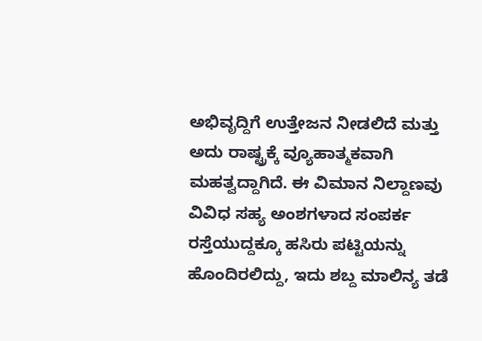ಅಭಿವೃದ್ದಿಗೆ ಉತ್ತೇಜನ ನೀಡಲಿದೆ ಮತ್ತು ಅದು ರಾಷ್ಟ್ರಕ್ಕೆ ವ್ಯೂಹಾತ್ಮಕವಾಗಿ ಮಹತ್ವದ್ದಾಗಿದೆ. ಈ ವಿಮಾನ ನಿಲ್ದಾಣವು ವಿವಿಧ ಸಹ್ಯ ಅಂಶಗಳಾದ ಸಂಪರ್ಕ ರಸ್ತೆಯುದ್ದಕ್ಕೂ ಹಸಿರು ಪಟ್ಟಿಯನ್ನು ಹೊಂದಿರಲಿದ್ದು, ಇದು ಶಬ್ದ ಮಾಲಿನ್ಯ ತಡೆ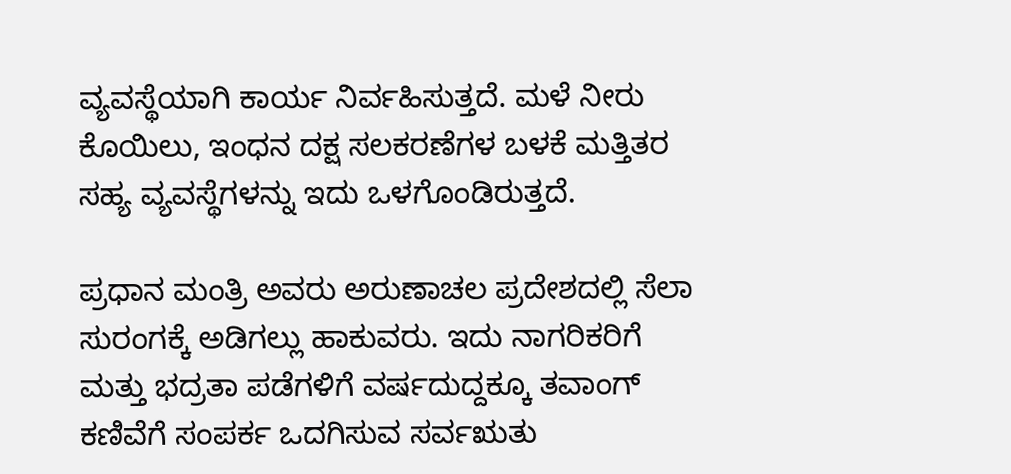ವ್ಯವಸ್ಥೆಯಾಗಿ ಕಾರ್ಯ ನಿರ್ವಹಿಸುತ್ತದೆ. ಮಳೆ ನೀರು ಕೊಯಿಲು, ಇಂಧನ ದಕ್ಷ ಸಲಕರಣೆಗಳ ಬಳಕೆ ಮತ್ತಿತರ ಸಹ್ಯ ವ್ಯವಸ್ಥೆಗಳನ್ನು ಇದು ಒಳಗೊಂಡಿರುತ್ತದೆ.

ಪ್ರಧಾನ ಮಂತ್ರಿ ಅವರು ಅರುಣಾಚಲ ಪ್ರದೇಶದಲ್ಲಿ ಸೆಲಾ ಸುರಂಗಕ್ಕೆ ಅಡಿಗಲ್ಲು ಹಾಕುವರು. ಇದು ನಾಗರಿಕರಿಗೆ ಮತ್ತು ಭದ್ರತಾ ಪಡೆಗಳಿಗೆ ವರ್ಷದುದ್ದಕ್ಕೂ ತವಾಂಗ್ ಕಣಿವೆಗೆ ಸಂಪರ್ಕ ಒದಗಿಸುವ ಸರ್ವಋತು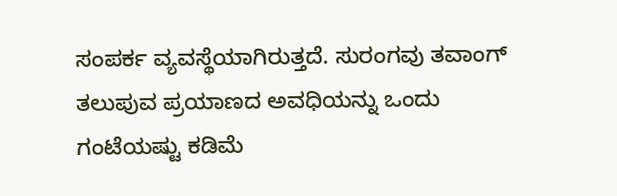ಸಂಪರ್ಕ ವ್ಯವಸ್ಥೆಯಾಗಿರುತ್ತದೆ. ಸುರಂಗವು ತವಾಂಗ್ ತಲುಪುವ ಪ್ರಯಾಣದ ಅವಧಿಯನ್ನು ಒಂದು ಗಂಟೆಯಷ್ಟು ಕಡಿಮೆ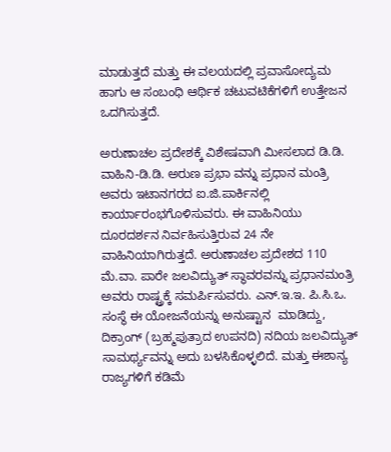ಮಾಡುತ್ತದೆ ಮತ್ತು ಈ ವಲಯದಲ್ಲಿ ಪ್ರವಾಸೋದ್ಯಮ ಹಾಗು ಆ ಸಂಬಂಧಿ ಆರ್ಥಿಕ ಚಟುವಟಿಕೆಗಳಿಗೆ ಉತ್ತೇಜನ ಒದಗಿಸುತ್ತದೆ.

ಅರುಣಾಚಲ ಪ್ರದೇಶಕ್ಕೆ ವಿಶೇಷವಾಗಿ ಮೀಸಲಾದ ಡಿ.ಡಿ. ವಾಹಿನಿ-ಡಿ.ಡಿ. ಅರುಣ ಪ್ರಭಾ ವನ್ನು ಪ್ರಧಾನ ಮಂತ್ರಿ ಅವರು ಇಟಾನಗರದ ಐ.ಜಿ.ಪಾರ್ಕಿನಲ್ಲಿ ಕಾರ್ಯಾರಂಭಗೊಳಿಸುವರು. ಈ ವಾಹಿನಿಯು ದೂರದರ್ಶನ ನಿರ್ವಹಿಸುತ್ತಿರುವ 24 ನೇ ವಾಹಿನಿಯಾಗಿರುತ್ತದೆ. ಅರುಣಾಚಲ ಪ್ರದೇಶದ 110 ಮೆ.ವಾ. ಪಾರೇ ಜಲವಿದ್ಯುತ್ ಸ್ಥಾವರವನ್ನು ಪ್ರಧಾನಮಂತ್ರಿ ಅವರು ರಾಷ್ಟ್ರಕ್ಕೆ ಸಮರ್ಪಿಸುವರು. ಎನ್.ಇ.ಇ. ಪಿ.ಸಿ.ಒ. ಸಂಸ್ಥೆ ಈ ಯೋಜನೆಯನ್ನು ಅನುಷ್ಟಾನ  ಮಾಡಿದ್ದು, ದಿಕ್ರಾಂಗ್ (ಬ್ರಹ್ಮಪುತ್ರಾದ ಉಪನದಿ) ನದಿಯ ಜಲವಿದ್ಯುತ್ ಸಾಮರ್ಥ್ಯವನ್ನು ಅದು ಬಳಸಿಕೊಳ್ಳಲಿದೆ. ಮತ್ತು ಈಶಾನ್ಯ ರಾಜ್ಯಗಳಿಗೆ ಕಡಿಮೆ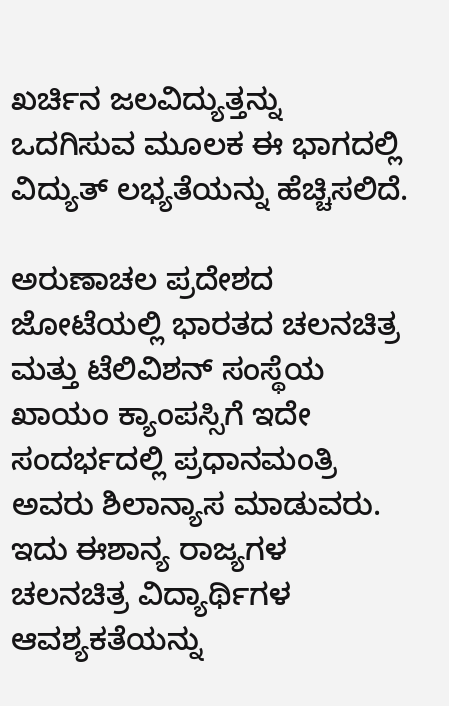ಖರ್ಚಿನ ಜಲವಿದ್ಯುತ್ತನ್ನು ಒದಗಿಸುವ ಮೂಲಕ ಈ ಭಾಗದಲ್ಲಿ ವಿದ್ಯುತ್ ಲಭ್ಯತೆಯನ್ನು ಹೆಚ್ಚಿಸಲಿದೆ.

ಅರುಣಾಚಲ ಪ್ರದೇಶದ ಜೋಟೆಯಲ್ಲಿ ಭಾರತದ ಚಲನಚಿತ್ರ ಮತ್ತು ಟೆಲಿವಿಶನ್ ಸಂಸ್ಥೆಯ ಖಾಯಂ ಕ್ಯಾಂಪಸ್ಸಿಗೆ ಇದೇ ಸಂದರ್ಭದಲ್ಲಿ ಪ್ರಧಾನಮಂತ್ರಿ ಅವರು ಶಿಲಾನ್ಯಾಸ ಮಾಡುವರು. ಇದು ಈಶಾನ್ಯ ರಾಜ್ಯಗಳ ಚಲನಚಿತ್ರ ವಿದ್ಯಾರ್ಥಿಗಳ ಆವಶ್ಯಕತೆಯನ್ನು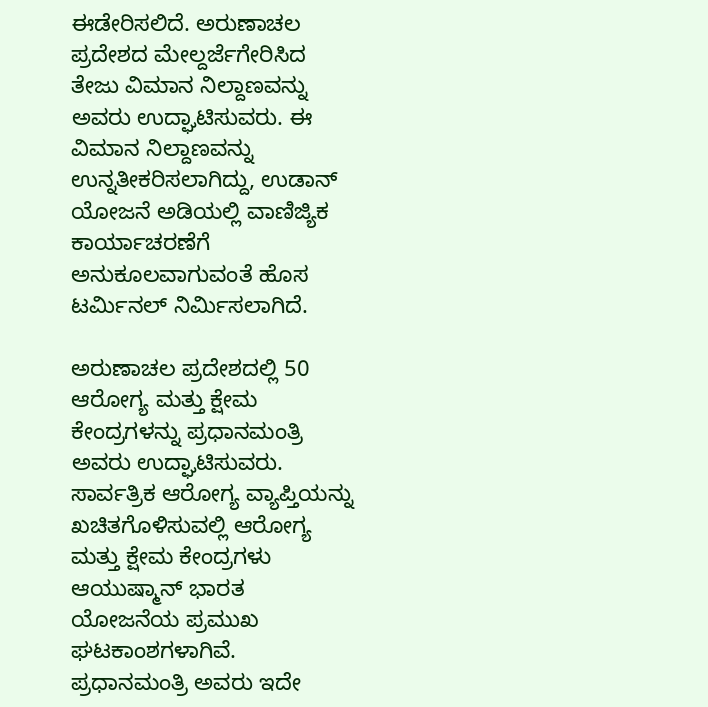ಈಡೇರಿಸಲಿದೆ. ಅರುಣಾಚಲ ಪ್ರದೇಶದ ಮೇಲ್ದರ್ಜೆಗೇರಿಸಿದ ತೇಜು ವಿಮಾನ ನಿಲ್ದಾಣವನ್ನು ಅವರು ಉದ್ಘಾಟಿಸುವರು. ಈ ವಿಮಾನ ನಿಲ್ದಾಣವನ್ನು ಉನ್ನತೀಕರಿಸಲಾಗಿದ್ದು, ಉಡಾನ್ ಯೋಜನೆ ಅಡಿಯಲ್ಲಿ ವಾಣಿಜ್ಯಿಕ ಕಾರ್ಯಾಚರಣೆಗೆ ಅನುಕೂಲವಾಗುವಂತೆ ಹೊಸ ಟರ್ಮಿನಲ್ ನಿರ್ಮಿಸಲಾಗಿದೆ.

ಅರುಣಾಚಲ ಪ್ರದೇಶದಲ್ಲಿ 50 ಆರೋಗ್ಯ ಮತ್ತು ಕ್ಷೇಮ ಕೇಂದ್ರಗಳನ್ನು ಪ್ರಧಾನಮಂತ್ರಿ ಅವರು ಉದ್ಘಾಟಿಸುವರು. ಸಾರ್ವತ್ರಿಕ ಆರೋಗ್ಯ ವ್ಯಾಪ್ತಿಯನ್ನು ಖಚಿತಗೊಳಿಸುವಲ್ಲಿ ಆರೋಗ್ಯ ಮತ್ತು ಕ್ಷೇಮ ಕೇಂದ್ರಗಳು ಆಯುಷ್ಮಾನ್ ಭಾರತ ಯೋಜನೆಯ ಪ್ರಮುಖ ಘಟಕಾಂಶಗಳಾಗಿವೆ. ಪ್ರಧಾನಮಂತ್ರಿ ಅವರು ಇದೇ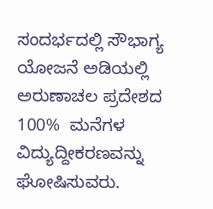ಸಂದರ್ಭದಲ್ಲಿ ಸೌಭಾಗ್ಯ ಯೋಜನೆ ಅಡಿಯಲ್ಲಿ ಅರುಣಾಚಲ ಪ್ರದೇಶದ 100%  ಮನೆಗಳ ವಿದ್ಯುದ್ದೀಕರಣವನ್ನು ಘೋಷಿಸುವರು.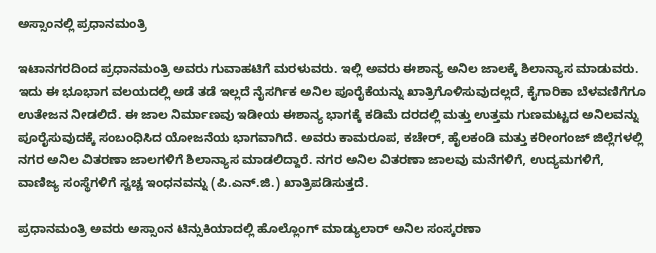ಅಸ್ಸಾಂನಲ್ಲಿ ಪ್ರಧಾನಮಂತ್ರಿ

ಇಟಾನಗರದಿಂದ ಪ್ರಧಾನಮಂತ್ರಿ ಅವರು ಗುವಾಹಟಿಗೆ ಮರಳುವರು. ಇಲ್ಲಿ ಅವರು ಈಶಾನ್ಯ ಅನಿಲ ಜಾಲಕ್ಕೆ ಶಿಲಾನ್ಯಾಸ ಮಾಡುವರು. ಇದು ಈ ಭೂಭಾಗ ವಲಯದಲ್ಲಿ ಅಡೆ ತಡೆ ಇಲ್ಲದೆ ನೈಸರ್ಗಿಕ ಅನಿಲ ಪೂರೈಕೆಯನ್ನು ಖಾತ್ರಿಗೊಳಿಸುವುದಲ್ಲದೆ, ಕೈಗಾರಿಕಾ ಬೆಳವಣಿಗೆಗೂ ಉತೇಜನ ನೀಡಲಿದೆ. ಈ ಜಾಲ ನಿರ್ಮಾಣವು ಇಡೀಯ ಈಶಾನ್ಯ ಭಾಗಕ್ಕೆ ಕಡಿಮೆ ದರದಲ್ಲಿ ಮತ್ತು ಉತ್ತಮ ಗುಣಮಟ್ಟದ ಅನಿಲವನ್ನು ಪೂರೈಸುವುದಕ್ಕೆ ಸಂಬಂಧಿಸಿದ ಯೋಜನೆಯ ಭಾಗವಾಗಿದೆ. ಅವರು ಕಾಮರೂಪ, ಕಚೇರ್, ಹೈಲಕಂಡಿ ಮತ್ತು ಕರೀಂಗಂಜ್ ಜಿಲ್ಲೆಗಳಲ್ಲಿ ನಗರ ಅನಿಲ ವಿತರಣಾ ಜಾಲಗಳಿಗೆ ಶಿಲಾನ್ಯಾಸ ಮಾಡಲಿದ್ದಾರೆ. ನಗರ ಅನಿಲ ವಿತರಣಾ ಜಾಲವು ಮನೆಗಳಿಗೆ, ಉದ್ಯಮಗಳಿಗೆ, ವಾಣಿಜ್ಯ ಸಂಸ್ಥೆಗಳಿಗೆ ಸ್ವಚ್ಚ ಇಂಧನವನ್ನು (ಪಿ.ಎನ್.ಜಿ.) ಖಾತ್ರಿಪಡಿಸುತ್ತದೆ.

ಪ್ರಧಾನಮಂತ್ರಿ ಅವರು ಅಸ್ಸಾಂನ ಟಿನ್ಸುಕಿಯಾದಲ್ಲಿ ಹೊಲ್ಲೊಂಗ್ ಮಾಡ್ಯುಲಾರ್ ಅನಿಲ ಸಂಸ್ಕರಣಾ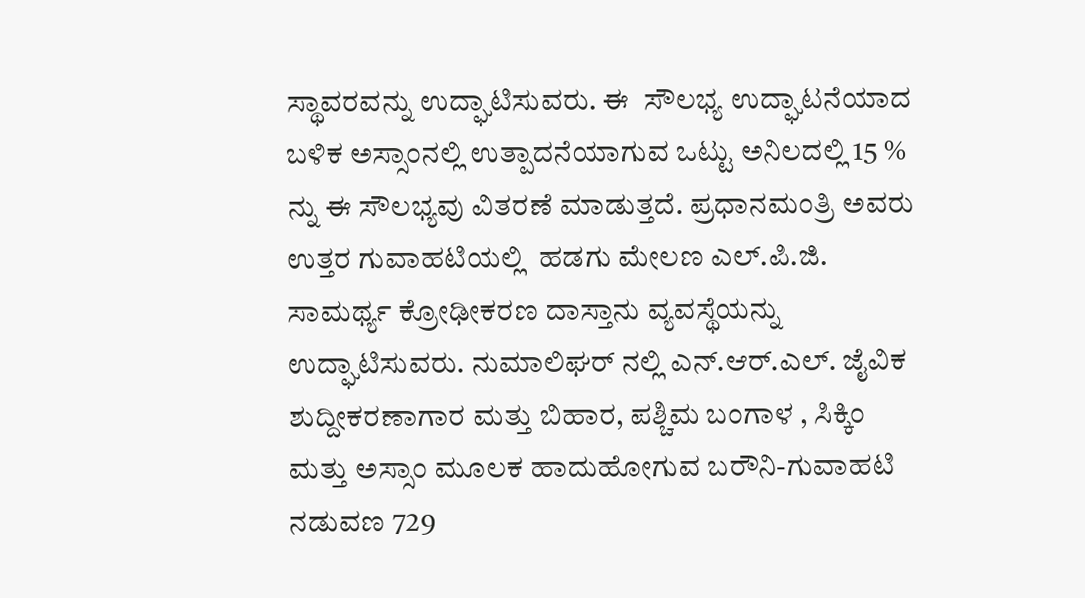ಸ್ಥಾವರವನ್ನು ಉದ್ಘಾಟಿಸುವರು. ಈ  ಸೌಲಭ್ಯ ಉದ್ಘಾಟನೆಯಾದ ಬಳಿಕ ಅಸ್ಸಾಂನಲ್ಲಿ ಉತ್ಪಾದನೆಯಾಗುವ ಒಟ್ಟು ಅನಿಲದಲ್ಲಿ 15 % ನ್ನು ಈ ಸೌಲಭ್ಯವು ವಿತರಣೆ ಮಾಡುತ್ತದೆ. ಪ್ರಧಾನಮಂತ್ರಿ ಅವರು ಉತ್ತರ ಗುವಾಹಟಿಯಲ್ಲಿ  ಹಡಗು ಮೇಲಣ ಎಲ್.ಪಿ.ಜಿ. ಸಾಮರ್ಥ್ಯ ಕ್ರೋಢೀಕರಣ ದಾಸ್ತಾನು ವ್ಯವಸ್ಥೆಯನ್ನು ಉದ್ಘಾಟಿಸುವರು. ನುಮಾಲಿಘರ್ ನಲ್ಲಿ ಎನ್.ಆರ್.ಎಲ್. ಜೈವಿಕ ಶುದ್ದೀಕರಣಾಗಾರ ಮತ್ತು ಬಿಹಾರ, ಪಶ್ಚಿಮ ಬಂಗಾಳ , ಸಿಕ್ಕಿಂ  ಮತ್ತು ಅಸ್ಸಾಂ ಮೂಲಕ ಹಾದುಹೋಗುವ ಬರೌನಿ-ಗುವಾಹಟಿ  ನಡುವಣ 729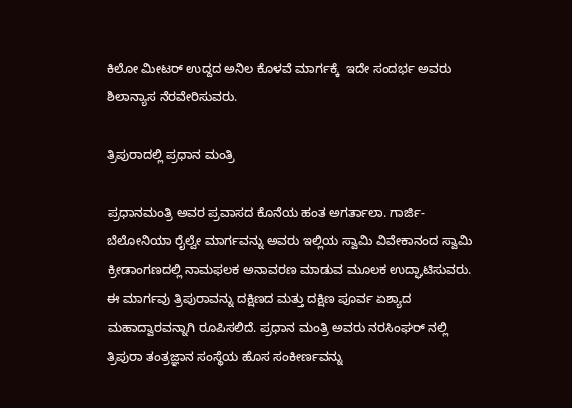ಕಿಲೋ ಮೀಟರ್ ಉದ್ದದ ಅನಿಲ ಕೊಳವೆ ಮಾರ್ಗಕ್ಕೆ  ಇದೇ ಸಂದರ್ಭ ಅವರು ಶಿಲಾನ್ಯಾಸ ನೆರವೇರಿಸುವರು.

ತ್ರಿಪುರಾದಲ್ಲಿ ಪ್ರಧಾನ ಮಂತ್ರಿ

ಪ್ರಧಾನಮಂತ್ರಿ ಅವರ ಪ್ರವಾಸದ ಕೊನೆಯ ಹಂತ ಅಗರ್ತಾಲಾ. ಗಾರ್ಜಿ- ಬೆಲೋನಿಯಾ ರೈಲ್ವೇ ಮಾರ್ಗವನ್ನು ಅವರು ಇಲ್ಲಿಯ ಸ್ವಾಮಿ ವಿವೇಕಾನಂದ ಸ್ವಾಮಿ ಕ್ರೀಡಾಂಗಣದಲ್ಲಿ ನಾಮಫಲಕ ಅನಾವರಣ ಮಾಡುವ ಮೂಲಕ ಉದ್ಘಾಟಿಸುವರು. ಈ ಮಾರ್ಗವು ತ್ರಿಪುರಾವನ್ನು ದಕ್ಷಿಣದ ಮತ್ತು ದಕ್ಷಿಣ ಪೂರ್ವ ಏಶ್ಯಾದ ಮಹಾದ್ವಾರವನ್ನಾಗಿ ರೂಪಿಸಲಿದೆ. ಪ್ರಧಾನ ಮಂತ್ರಿ ಅವರು ನರಸಿಂಘರ್ ನಲ್ಲಿ ತ್ರಿಪುರಾ ತಂತ್ರಜ್ಞಾನ ಸಂಸ್ಥೆಯ ಹೊಸ ಸಂಕೀರ್ಣವನ್ನು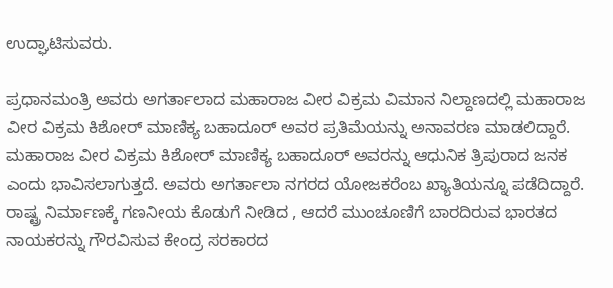ಉದ್ಘಾಟಿಸುವರು.

ಪ್ರಧಾನಮಂತ್ರಿ ಅವರು ಅಗರ್ತಾಲಾದ ಮಹಾರಾಜ ವೀರ ವಿಕ್ರಮ ವಿಮಾನ ನಿಲ್ದಾಣದಲ್ಲಿ ಮಹಾರಾಜ ವೀರ ವಿಕ್ರಮ ಕಿಶೋರ್ ಮಾಣಿಕ್ಯ ಬಹಾದೂರ್ ಅವರ ಪ್ರತಿಮೆಯನ್ನು ಅನಾವರಣ ಮಾಡಲಿದ್ದಾರೆ. ಮಹಾರಾಜ ವೀರ ವಿಕ್ರಮ ಕಿಶೋರ್ ಮಾಣಿಕ್ಯ ಬಹಾದೂರ್ ಅವರನ್ನು ಆಧುನಿಕ ತ್ರಿಪುರಾದ ಜನಕ ಎಂದು ಭಾವಿಸಲಾಗುತ್ತದೆ. ಅವರು ಅಗರ್ತಾಲಾ ನಗರದ ಯೋಜಕರೆಂಬ ಖ್ಯಾತಿಯನ್ನೂ ಪಡೆದಿದ್ದಾರೆ. ರಾಷ್ಟ್ರ ನಿರ್ಮಾಣಕ್ಕೆ ಗಣನೀಯ ಕೊಡುಗೆ ನೀಡಿದ , ಆದರೆ ಮುಂಚೂಣಿಗೆ ಬಾರದಿರುವ ಭಾರತದ ನಾಯಕರನ್ನು ಗೌರವಿಸುವ ಕೇಂದ್ರ ಸರಕಾರದ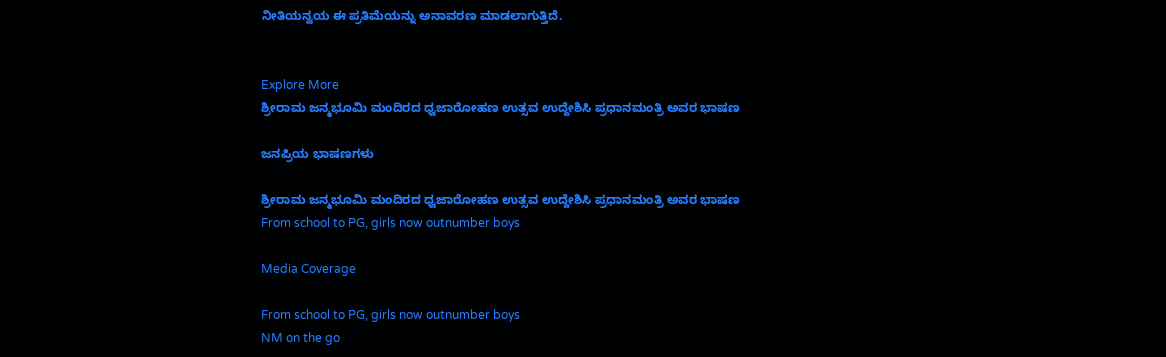ನೀತಿಯನ್ವಯ ಈ ಪ್ರತಿಮೆಯನ್ನು ಅನಾವರಣ ಮಾಡಲಾಗುತ್ತಿದೆ.


Explore More
ಶ್ರೀರಾಮ ಜನ್ಮಭೂಮಿ ಮಂದಿರದ ಧ್ವಜಾರೋಹಣ ಉತ್ಸವ ಉದ್ದೇಶಿಸಿ ಪ್ರಧಾನಮಂತ್ರಿ ಅವರ ಭಾಷಣ

ಜನಪ್ರಿಯ ಭಾಷಣಗಳು

ಶ್ರೀರಾಮ ಜನ್ಮಭೂಮಿ ಮಂದಿರದ ಧ್ವಜಾರೋಹಣ ಉತ್ಸವ ಉದ್ದೇಶಿಸಿ ಪ್ರಧಾನಮಂತ್ರಿ ಅವರ ಭಾಷಣ
From school to PG, girls now outnumber boys

Media Coverage

From school to PG, girls now outnumber boys
NM on the go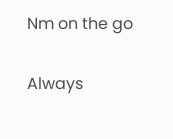Nm on the go

Always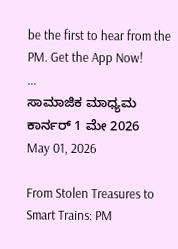be the first to hear from the PM. Get the App Now!
...
ಸಾಮಾಜಿಕ ಮಾಧ್ಯಮ ಕಾರ್ನರ್ 1 ಮೇ 2026
May 01, 2026

From Stolen Treasures to Smart Trains: PM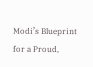Modi’s Blueprint for a Proud,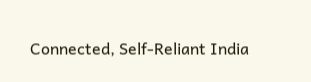Connected, Self-Reliant India